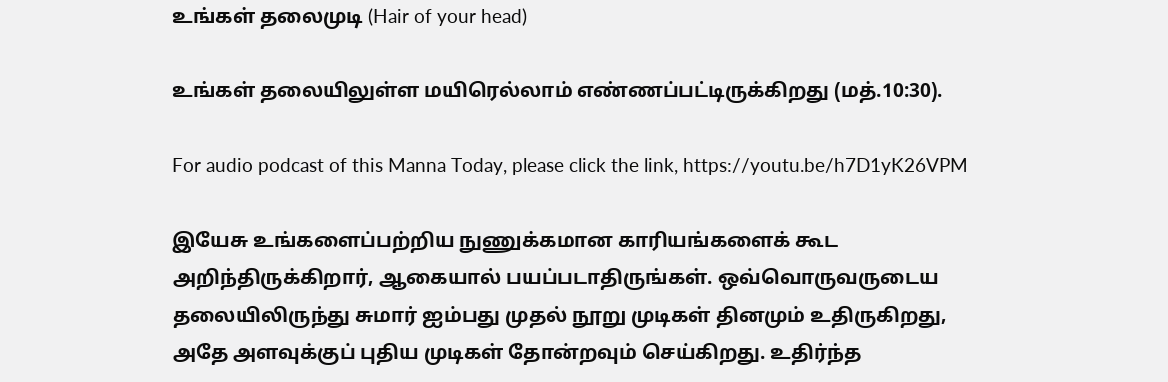உங்கள் தலைமுடி (Hair of your head)

உங்கள் தலையிலுள்ள மயிரெல்லாம் எண்ணப்பட்டிருக்கிறது (மத்.10:30).

For audio podcast of this Manna Today, please click the link, https://youtu.be/h7D1yK26VPM

இயேசு உங்களைப்பற்றிய நுணுக்கமான காரியங்களைக் கூட அறிந்திருக்கிறார், ஆகையால் பயப்படாதிருங்கள். ஒவ்வொருவருடைய தலையிலிருந்து சுமார் ஐம்பது முதல் நூறு முடிகள் தினமும் உதிருகிறது, அதே அளவுக்குப் புதிய முடிகள் தோன்றவும் செய்கிறது. உதிர்ந்த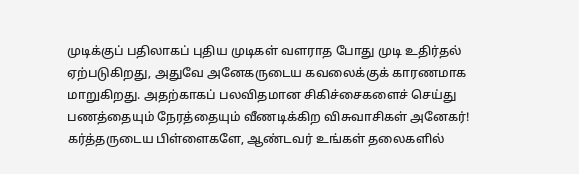முடிக்குப் பதிலாகப் புதிய முடிகள் வளராத போது முடி உதிர்தல் ஏற்படுகிறது, அதுவே அனேகருடைய கவலைக்குக் காரணமாக மாறுகிறது. அதற்காகப் பலவிதமான சிகிச்சைகளைச் செய்து பணத்தையும் நேரத்தையும் வீணடிக்கிற விசுவாசிகள் அனேகர்! கர்த்தருடைய பிள்ளைகளே, ஆண்டவர் உங்கள் தலைகளில்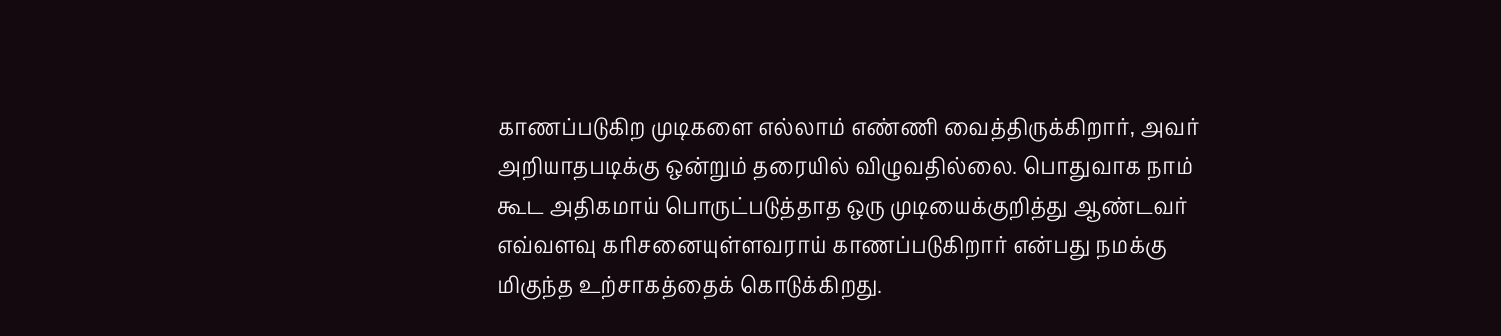காணப்படுகிற முடிகளை எல்லாம் எண்ணி வைத்திருக்கிறார், அவர் அறியாதபடிக்கு ஒன்றும் தரையில் விழுவதில்லை. பொதுவாக நாம் கூட அதிகமாய் பொருட்படுத்தாத ஒரு முடியைக்குறித்து ஆண்டவர் எவ்வளவு கரிசனையுள்ளவராய் காணப்படுகிறார் என்பது நமக்கு மிகுந்த உற்சாகத்தைக் கொடுக்கிறது.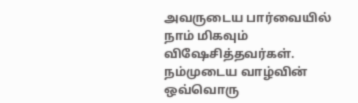அவருடைய பார்வையில் நாம் மிகவும் விஷேசித்தவர்கள். நம்முடைய வாழ்வின் ஒவ்வொரு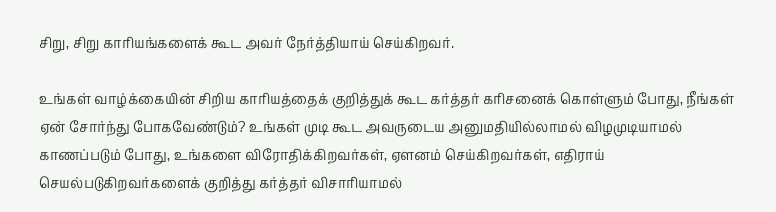சிறு, சிறு காரியங்களைக் கூட அவர் நேர்த்தியாய் செய்கிறவர்.

உங்கள் வாழ்க்கையின் சிறிய காரியத்தைக் குறித்துக் கூட கர்த்தர் கரிசனைக் கொள்ளும் போது, நீங்கள் ஏன் சோர்ந்து போகவேண்டும்? உங்கள் முடி கூட அவருடைய அனுமதியில்லாமல் விழமுடியாமல் காணப்படும் போது, உங்களை விரோதிக்கிறவர்கள், ஏளனம் செய்கிறவர்கள், எதிராய் செயல்படுகிறவர்களைக் குறித்து கர்த்தர் விசாரியாமல்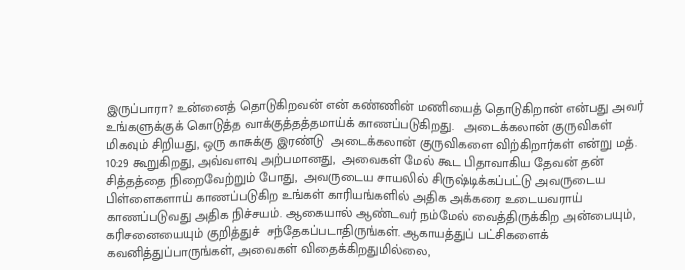இருப்பாரா? உன்னைத் தொடுகிறவன் என் கண்ணின் மணியைத் தொடுகிறான் என்பது அவர்  உங்களுக்குக் கொடுத்த வாக்குத்தத்தமாய்க் காணப்படுகிறது.   அடைக்கலான் குருவிகள் மிகவும் சிறியது, ஒரு காசுக்கு இரண்டு  அடைக்கலான் குருவிகளை விற்கிறார்கள் என்று மத். 10:29 கூறுகிறது, அவ்வளவு அற்பமானது,  அவைகள் மேல் கூட பிதாவாகிய தேவன் தன் சித்தத்தை நிறைவேற்றும் போது,  அவருடைய சாயலில் சிருஷ்டிக்கப்பட்டு அவருடைய பிள்ளைகளாய் காணப்படுகிற உங்கள் காரியங்களில் அதிக அக்கரை உடையவராய் காணப்படுவது அதிக நிச்சயம். ஆகையால் ஆண்டவர் நம்மேல் வைத்திருக்கிற அன்பையும், கரிசனையையும் குறித்துச்  சந்தேகப்படாதிருங்கள். ஆகாயத்துப் பட்சிகளைக் கவனித்துப்பாருங்கள், அவைகள் விதைக்கிறதுமில்லை,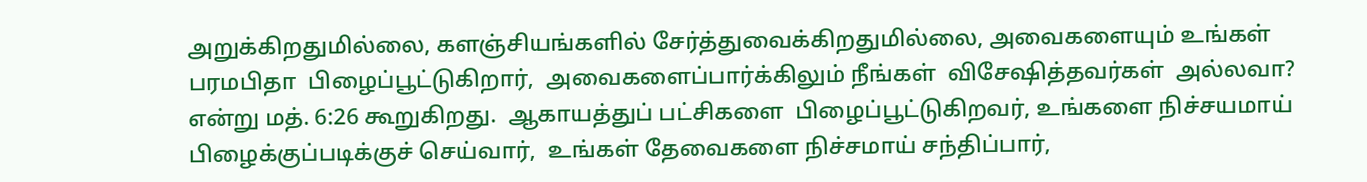அறுக்கிறதுமில்லை, களஞ்சியங்களில் சேர்த்துவைக்கிறதுமில்லை, அவைகளையும் உங்கள் பரமபிதா  பிழைப்பூட்டுகிறார்,  அவைகளைப்பார்க்கிலும் நீங்கள்  விசேஷித்தவர்கள்  அல்லவா? என்று மத். 6:26 கூறுகிறது.  ஆகாயத்துப் பட்சிகளை  பிழைப்பூட்டுகிறவர், உங்களை நிச்சயமாய் பிழைக்குப்படிக்குச் செய்வார்,  உங்கள் தேவைகளை நிச்சமாய் சந்திப்பார்,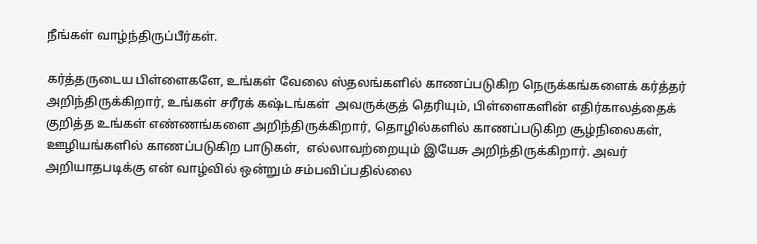நீங்கள் வாழ்ந்திருப்பீர்கள்.

கர்த்தருடைய பிள்ளைகளே, உங்கள் வேலை ஸ்தலங்களில் காணப்படுகிற நெருக்கங்களைக் கர்த்தர் அறிந்திருக்கிறார், உங்கள் சரீரக் கஷ்டங்கள்  அவருக்குத் தெரியும், பிள்ளைகளின் எதிர்காலத்தைக் குறித்த உங்கள் எண்ணங்களை அறிந்திருக்கிறார், தொழில்களில் காணப்படுகிற சூழ்நிலைகள், ஊழியங்களில் காணப்படுகிற பாடுகள்,  எல்லாவற்றையும் இயேசு அறிந்திருக்கிறார். அவர் அறியாதபடிக்கு என் வாழ்வில் ஒன்றும் சம்பவிப்பதில்லை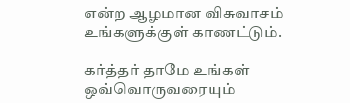என்ற ஆழமான விசுவாசம் உங்களுக்குள் காணட்டும்.

கர்த்தர் தாமே உங்கள் ஒவ்வொருவரையும்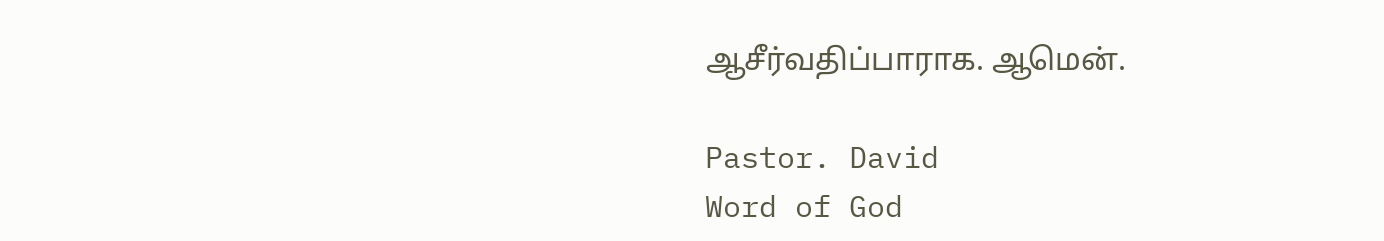ஆசீர்வதிப்பாராக. ஆமென்.

Pastor. David
Word of God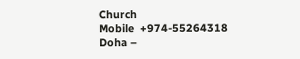Church
Mobile  +974-55264318
Doha –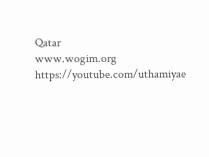Qatar
www.wogim.org
https://youtube.com/uthamiyae